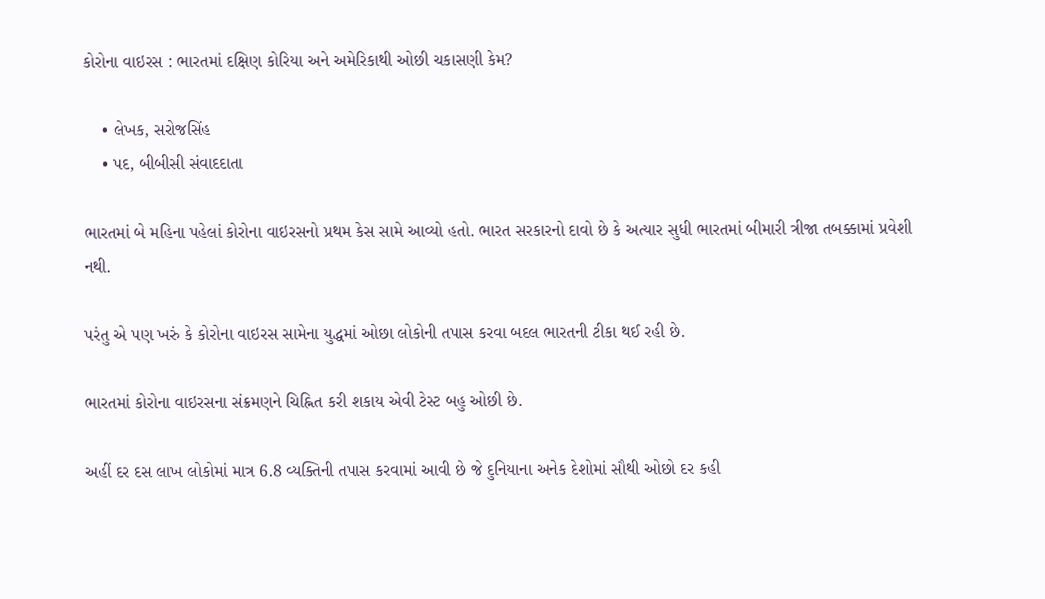કોરોના વાઇરસ : ભારતમાં દક્ષિણ કોરિયા અને અમેરિકાથી ઓછી ચકાસણી કેમ?

    • લેખક, સરોજસિંહ
    • પદ, બીબીસી સંવાદદાતા

ભારતમાં બે મહિના પહેલાં કોરોના વાઇરસનો પ્રથમ કેસ સામે આવ્યો હતો. ભારત સરકારનો દાવો છે કે અત્યાર સુધી ભારતમાં બીમારી ત્રીજા તબક્કામાં પ્રવેશી નથી.

પરંતુ એ પણ ખરું કે કોરોના વાઇરસ સામેના યુદ્ધમાં ઓછા લોકોની તપાસ કરવા બદલ ભારતની ટીકા થઈ રહી છે.

ભારતમાં કોરોના વાઇરસના સંક્રમણને ચિહ્નિત કરી શકાય એવી ટેસ્ટ બહુ ઓછી છે.

અહીં દર દસ લાખ લોકોમાં માત્ર 6.8 વ્યક્તિની તપાસ કરવામાં આવી છે જે દુનિયાના અનેક દેશોમાં સૌથી ઓછો દર કહી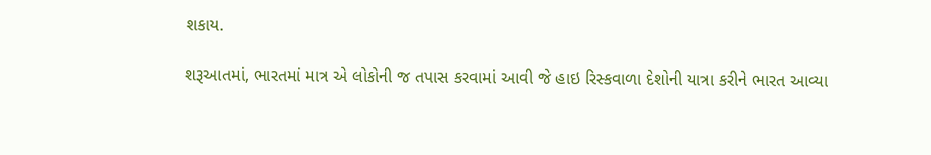શકાય.

શરૂઆતમાં, ભારતમાં માત્ર એ લોકોની જ તપાસ કરવામાં આવી જે હાઇ રિસ્કવાળા દેશોની યાત્રા કરીને ભારત આવ્યા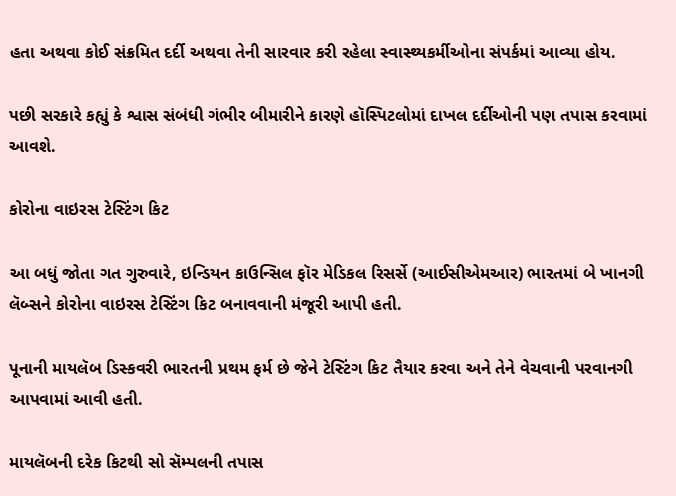હતા અથવા કોઈ સંક્રમિત દર્દી અથવા તેની સારવાર કરી રહેલા સ્વાસ્થ્યકર્મીઓના સંપર્કમાં આવ્યા હોય.

પછી સરકારે કહ્યું કે શ્વાસ સંબંધી ગંભીર બીમારીને કારણે હૉસ્પિટલોમાં દાખલ દર્દીઓની પણ તપાસ કરવામાં આવશે.

કોરોના વાઇરસ ટેસ્ટિંગ કિટ

આ બધું જોતા ગત ગુરુવારે, ઇન્ડિયન કાઉન્સિલ ફૉર મેડિકલ રિસર્સે (આઈસીએમઆર) ભારતમાં બે ખાનગી લૅબ્સને કોરોના વાઇરસ ટેસ્ટિંગ કિટ બનાવવાની મંજૂરી આપી હતી.

પૂનાની માયલૅબ ડિસ્કવરી ભારતની પ્રથમ ફર્મ છે જેને ટેસ્ટિંગ કિટ તૈયાર કરવા અને તેને વેચવાની પરવાનગી આપવામાં આવી હતી.

માયલૅબની દરેક કિટથી સો સૅમ્પલની તપાસ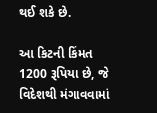થઈ શકે છે.

આ કિટની કિંમત 1200 રૂપિયા છે, જે વિદેશથી મંગાવવામાં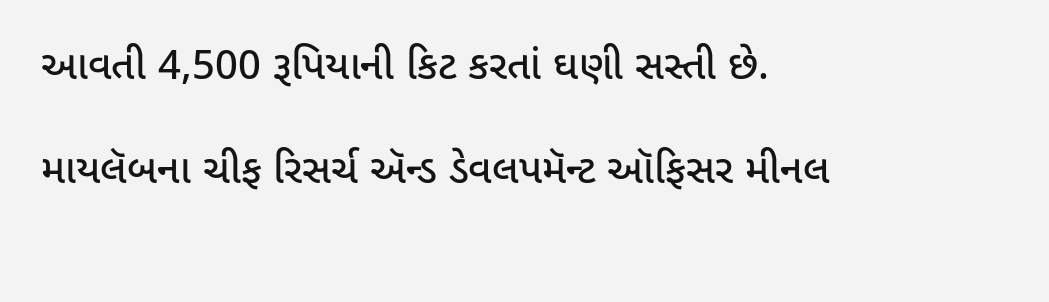આવતી 4,500 રૂપિયાની કિટ કરતાં ઘણી સસ્તી છે.

માયલૅબના ચીફ રિસર્ચ ઍન્ડ ડેવલપમૅન્ટ ઑફિસર મીનલ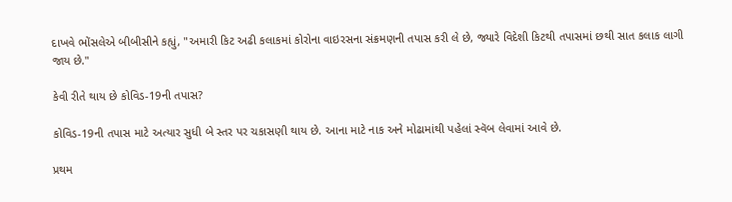દાખવે ભોંસલેએ બીબીસીને કહ્યું, "અમારી કિટ અઢી કલાકમાં કોરોના વાઇરસના સંક્રમણની તપાસ કરી લે છે, જ્યારે વિદેશી કિટથી તપાસમાં છથી સાત કલાક લાગી જાય છે."

કેવી રીતે થાય છે કોવિડ-19ની તપાસ?

કોવિડ-19ની તપાસ માટે અત્યાર સુધી બે સ્તર પર ચકાસણી થાય છે. આના માટે નાક અને મોઢામાંથી પહેલાં સ્વૅબ લેવામાં આવે છે.

પ્રથમ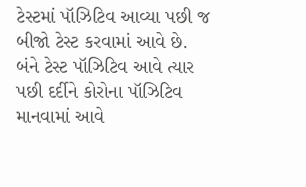ટેસ્ટમાં પૉઝિટિવ આવ્યા પછી જ બીજો ટેસ્ટ કરવામાં આવે છે. બંને ટેસ્ટ પૉઝિટિવ આવે ત્યાર પછી દર્દીને કોરોના પૉઝિટિવ માનવામાં આવે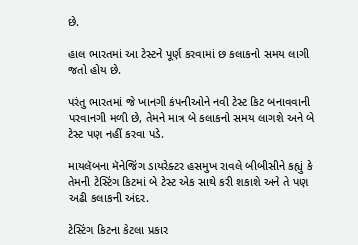છે.

હાલ ભારતમાં આ ટેસ્ટને પૂર્ણ કરવામાં છ કલાકનો સમય લાગી જતો હોય છે.

પરંતુ ભારતમાં જે ખાનગી કંપનીઓને નવી ટેસ્ટ કિટ બનાવવાની પરવાનગી મળી છે, તેમને માત્ર બે કલાકનો સમય લાગશે અને બે ટેસ્ટ પણ નહીં કરવા પડે.

માયલૅબના મૅનેજિંગ ડાયરેક્ટર હસમુખ રાવલે બીબીસીને કહ્યું કે તેમની ટેસ્ટિંગ કિટમાં બે ટેસ્ટ એક સાથે કરી શકાશે અને તે પણ અઢી કલાકની અંદર.

ટેસ્ટિંગ કિટના કેટલા પ્રકાર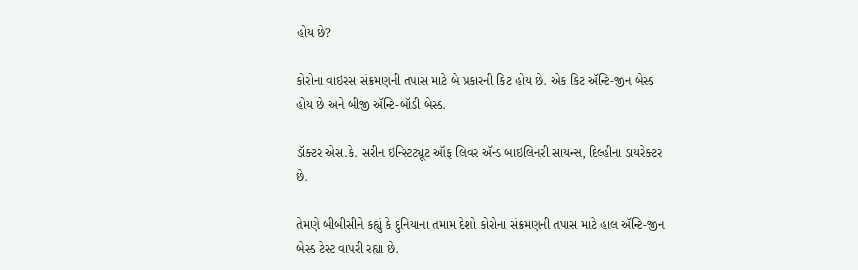હોય છે?

કોરોના વાઇરસ સંક્રમણની તપાસ માટે બે પ્રકારની કિટ હોય છે. એક કિટ ઍન્ટિ-જીન બેસ્ડ હોય છે અને બીજી ઍન્ટિ-બૉડી બેસ્ડ.

ડૉક્ટર એસ.કે. સરીન ઇન્સ્ટિટ્યૂટ ઑફ લિવર ઍન્ડ બાઇલિનરી સાયન્સ, દિલ્હીના ડાયરેક્ટર છે.

તેમણે બીબીસીને કહ્યું કે દુનિયાના તમામ દેશો કોરોના સંક્રમણની તપાસ માટે હાલ ઍન્ટિ-જીન બેસ્ડ ટેસ્ટ વાપરી રહ્યા છે.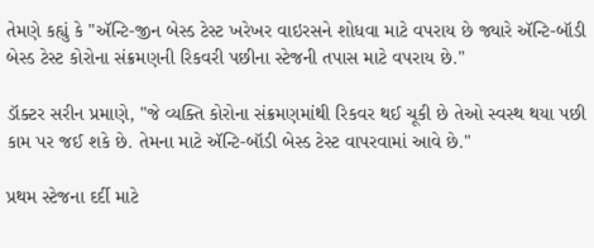તેમણે કહ્યું કે "ઍન્ટિ-જીન બેસ્ડ ટેસ્ટ ખરેખર વાઇરસને શોધવા માટે વપરાય છે જ્યારે ઍન્ટિ-બૉડી બેસ્ડ ટેસ્ટ કોરોના સંક્રમણની રિકવરી પછીના સ્ટેજની તપાસ માટે વપરાય છે."

ડૉક્ટર સરીન પ્રમાણે, "જે વ્યક્તિ કોરોના સંક્રમણમાંથી રિકવર થઈ ચૂકી છે તેઓ સ્વસ્થ થયા પછી કામ પર જઈ શકે છે. તેમના માટે ઍન્ટિ-બૉડી બેસ્ડ ટેસ્ટ વાપરવામાં આવે છે."

પ્રથમ સ્ટેજના દર્દી માટે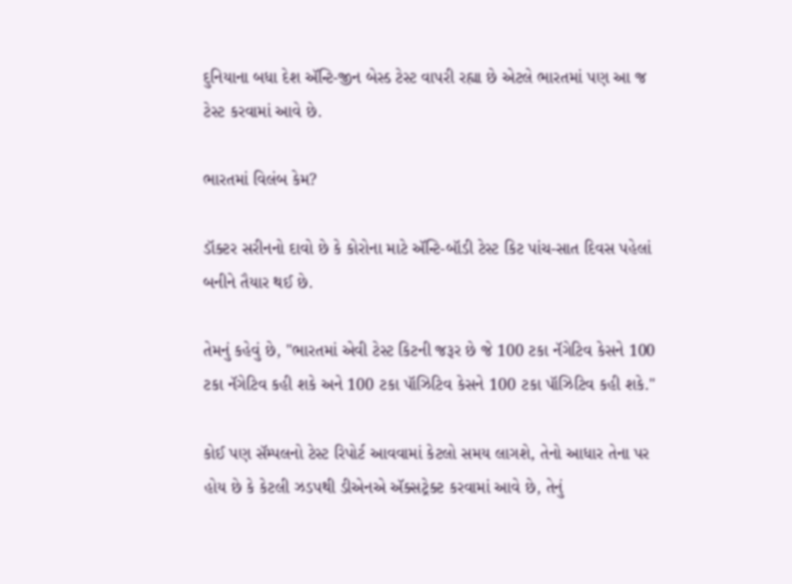દુનિયાના બધા દેશ ઍન્ટિ-જીન બેસ્ડ ટેસ્ટ વાપરી રહ્યા છે એટલે ભારતમાં પણ આ જ ટેસ્ટ કરવામાં આવે છે.

ભારતમાં વિલંબ કેમ?

ડૉક્ટર સરીનનો દાવો છે કે કોરોના માટે ઍન્ટિ-બૉડી ટેસ્ટ કિટ પાંચ-સાત દિવસ પહેલાં બનીને તૈયાર થઈ છે.

તેમનું કહેવું છે, "ભારતમાં એવી ટેસ્ટ કિટની જરૂર છે જે 100 ટકા નૅગેટિવ કેસને 100 ટકા નૅગેટિવ કહી શકે અને 100 ટકા પૉઝિટિવ કેસને 100 ટકા પૉઝિટિવ કહી શકે."

કોઈ પણ સૅમ્પલનો ટેસ્ટ રિપોર્ટ આવવામાં કેટલો સમય લાગશે, તેનો આધાર તેના પર હોય છે કે કેટલી ઝડપથી ડીએનએ ઍક્સટ્રેક્ટ કરવામાં આવે છે, તેનું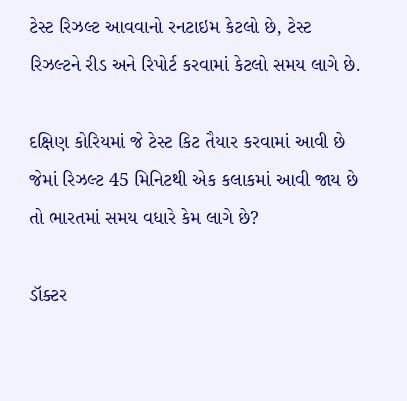ટેસ્ટ રિઝલ્ટ આવવાનો રનટાઇમ કેટલો છે, ટેસ્ટ રિઝલ્ટને રીડ અને રિપોર્ટ કરવામાં કેટલો સમય લાગે છે.

દક્ષિણ કોરિયમાં જે ટેસ્ટ કિટ તૈયાર કરવામાં આવી છે જેમાં રિઝલ્ટ 45 મિનિટથી એક કલાકમાં આવી જાય છે તો ભારતમાં સમય વધારે કેમ લાગે છે?

ડૉક્ટર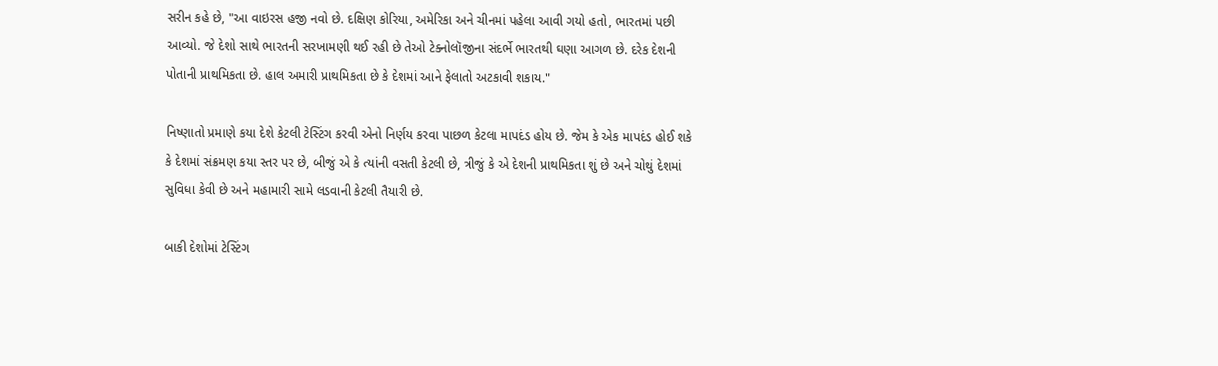સરીન કહે છે, "આ વાઇરસ હજી નવો છે. દક્ષિણ કોરિયા, અમેરિકા અને ચીનમાં પહેલા આવી ગયો હતો, ભારતમાં પછી આવ્યો. જે દેશો સાથે ભારતની સરખામણી થઈ રહી છે તેઓ ટેક્નોલૉજીના સંદર્ભે ભારતથી ઘણા આગળ છે. દરેક દેશની પોતાની પ્રાથમિકતા છે. હાલ અમારી પ્રાથમિકતા છે કે દેશમાં આને ફેલાતો અટકાવી શકાય."

નિષ્ણાતો પ્રમાણે કયા દેશે કેટલી ટેસ્ટિંગ કરવી એનો નિર્ણય કરવા પાછળ કેટલા માપદંડ હોય છે. જેમ કે એક માપદંડ હોઈ શકે કે દેશમાં સંક્રમણ કયા સ્તર પર છે, બીજું એ કે ત્યાંની વસતી કેટલી છે, ત્રીજું કે એ દેશની પ્રાથમિકતા શું છે અને ચોથું દેશમાં સુવિધા કેવી છે અને મહામારી સામે લડવાની કેટલી તૈયારી છે.

બાકી દેશોમાં ટેસ્ટિંગ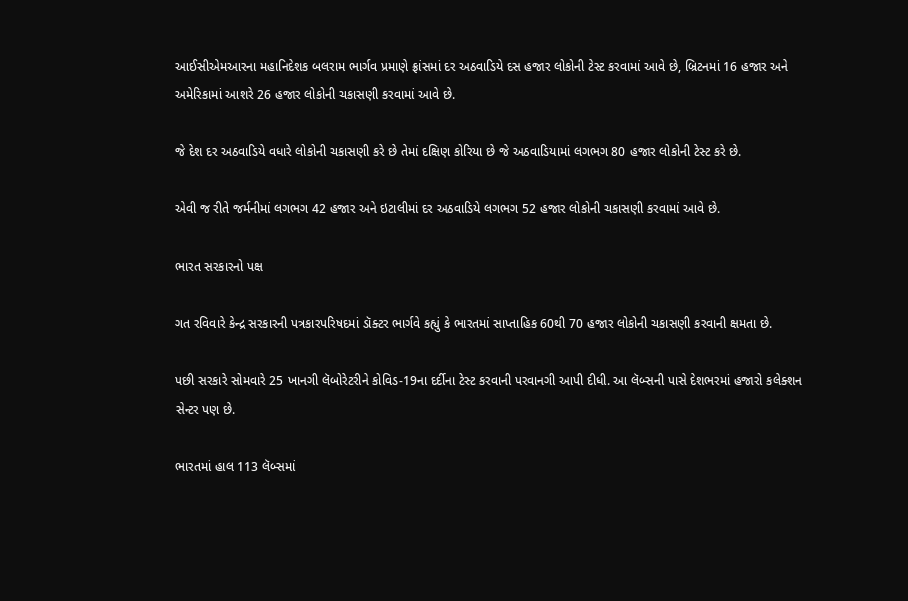આઈસીએમઆરના મહાનિદેશક બલરામ ભાર્ગવ પ્રમાણે ફ્રાંસમાં દર અઠવાડિયે દસ હજાર લોકોની ટેસ્ટ કરવામાં આવે છે, બ્રિટનમાં 16 હજાર અને અમેરિકામાં આશરે 26 હજાર લોકોની ચકાસણી કરવામાં આવે છે.

જે દેશ દર અઠવાડિયે વધારે લોકોની ચકાસણી કરે છે તેમાં દક્ષિણ કોરિયા છે જે અઠવાડિયામાં લગભગ 80 હજાર લોકોની ટેસ્ટ કરે છે.

એવી જ રીતે જર્મનીમાં લગભગ 42 હજાર અને ઇટાલીમાં દર અઠવાડિયે લગભગ 52 હજાર લોકોની ચકાસણી કરવામાં આવે છે.

ભારત સરકારનો પક્ષ

ગત રવિવારે કેન્દ્ર સરકારની પત્રકારપરિષદમાં ડૉક્ટર ભાર્ગવે કહ્યું કે ભારતમાં સાપ્તાહિક 60થી 70 હજાર લોકોની ચકાસણી કરવાની ક્ષમતા છે.

પછી સરકારે સોમવારે 25 ખાનગી લૅબોરેટરીને કોવિડ-19ના દર્દીના ટેસ્ટ કરવાની પરવાનગી આપી દીધી. આ લૅબ્સની પાસે દેશભરમાં હજારો કલેક્શન સેન્ટર પણ છે.

ભારતમાં હાલ 113 લૅબ્સમાં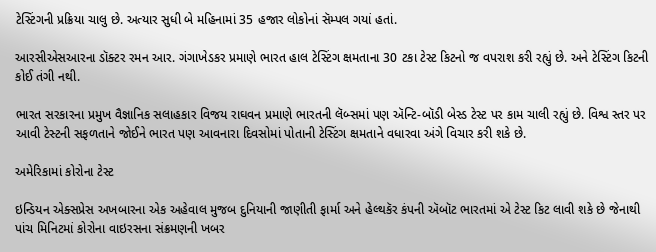ટેસ્ટિંગની પ્રક્રિયા ચાલુ છે. અત્યાર સુધી બે મહિનામાં 35 હજાર લોકોનાં સૅમ્પલ ગયાં હતાં.

આરસીએસઆરના ડૉક્ટર રમન આર. ગંગાખેડકર પ્રમાણે ભારત હાલ ટેસ્ટિંગ ક્ષમતાના 30 ટકા ટેસ્ટ કિટનો જ વપરાશ કરી રહ્યું છે. અને ટેસ્ટિંગ કિટની કોઈ તંગી નથી.

ભારત સરકારના પ્રમુખ વૈજ્ઞાનિક સલાહકાર વિજય રાઘવન પ્રમાણે ભારતની લૅબ્સમાં પણ ઍન્ટિ-બૉડી બેસ્ડ ટેસ્ટ પર કામ ચાલી રહ્યું છે. વિશ્વ સ્તર પર આવી ટેસ્ટની સફળતાને જોઈને ભારત પણ આવનારા દિવસોમાં પોતાની ટેસ્ટિંગ ક્ષમતાને વધારવા અંગે વિચાર કરી શકે છે.

અમેરિકામાં કોરોના ટેસ્ટ

ઇન્ડિયન એક્સપ્રેસ અખબારના એક અહેવાલ મુજબ દુનિયાની જાણીતી ફાર્મા અને હેલ્થકૅર કંપની ઍબૉટ ભારતમાં એ ટેસ્ટ કિટ લાવી શકે છે જેનાથી પાંચ મિનિટમાં કોરોના વાઇરસના સંક્રમણની ખબર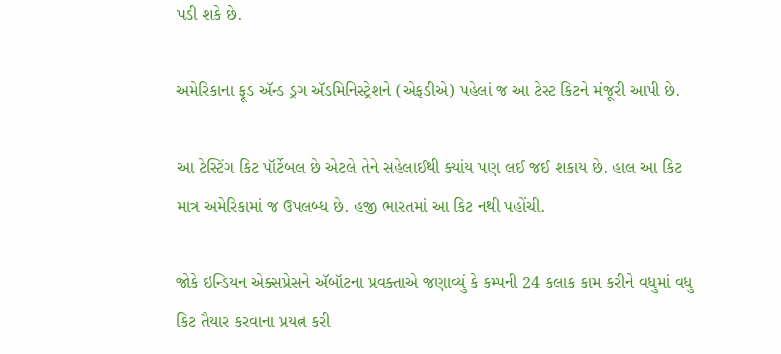પડી શકે છે.

અમેરિકાના ફૂડ ઍન્ડ ડ્રગ ઍડમિનિસ્ટ્રેશને (એફડીએ) પહેલાં જ આ ટેસ્ટ કિટને મંજૂરી આપી છે.

આ ટેસ્ટિંગ કિટ પૉર્ટેબલ છે એટલે તેને સહેલાઈથી ક્યાંય પણ લઈ જઈ શકાય છે. હાલ આ કિટ માત્ર અમેરિકામાં જ ઉપલબ્ધ છે. હજી ભારતમાં આ કિટ નથી પહોંચી.

જોકે ઇન્ડિયન એક્સપ્રેસને ઍબૉટના પ્રવક્તાએ જણાવ્યું કે કમ્પની 24 કલાક કામ કરીને વધુમાં વધુ કિટ તૈયાર કરવાના પ્રયત્ન કરી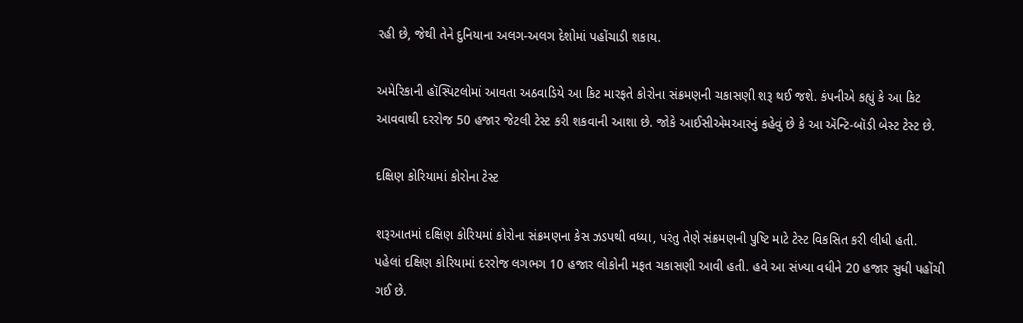રહી છે, જેથી તેને દુનિયાના અલગ-અલગ દેશોમાં પહોંચાડી શકાય.

અમેરિકાની હૉસ્પિટલોમાં આવતા અઠવાડિયે આ કિટ મારફતે કોરોના સંક્રમણની ચકાસણી શરૂ થઈ જશે. કંપનીએ કહ્યું કે આ કિટ આવવાથી દરરોજ 50 હજાર જેટલી ટેસ્ટ કરી શકવાની આશા છે. જોકે આઈસીએમઆરનું કહેવું છે કે આ ઍન્ટિ-બૉડી બેસ્ટ ટેસ્ટ છે.

દક્ષિણ કોરિયામાં કોરોના ટેસ્ટ

શરૂઆતમાં દક્ષિણ કોરિયમાં કોરોના સંક્રમણના કેસ ઝડપથી વધ્યા, પરંતુ તેણે સંક્રમણની પુષ્ટિ માટે ટેસ્ટ વિકસિત કરી લીધી હતી. પહેલાં દક્ષિણ કોરિયામાં દરરોજ લગભગ 10 હજાર લોકોની મફત ચકાસણી આવી હતી. હવે આ સંખ્યા વધીને 20 હજાર સુધી પહોંચી ગઈ છે.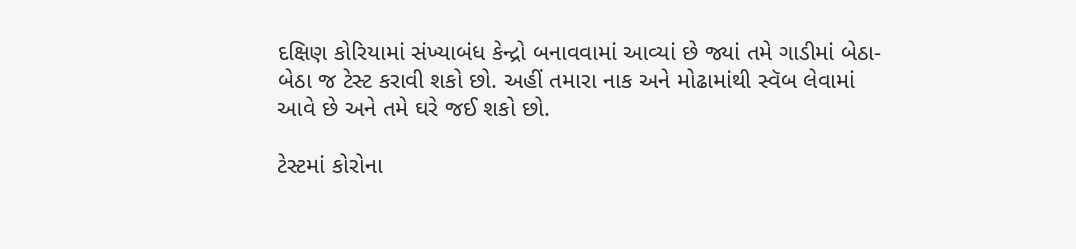દક્ષિણ કોરિયામાં સંખ્યાબંધ કેન્દ્રો બનાવવામાં આવ્યાં છે જ્યાં તમે ગાડીમાં બેઠા-બેઠા જ ટેસ્ટ કરાવી શકો છો. અહીં તમારા નાક અને મોઢામાંથી સ્વૅબ લેવામાં આવે છે અને તમે ઘરે જઈ શકો છો.

ટેસ્ટમાં કોરોના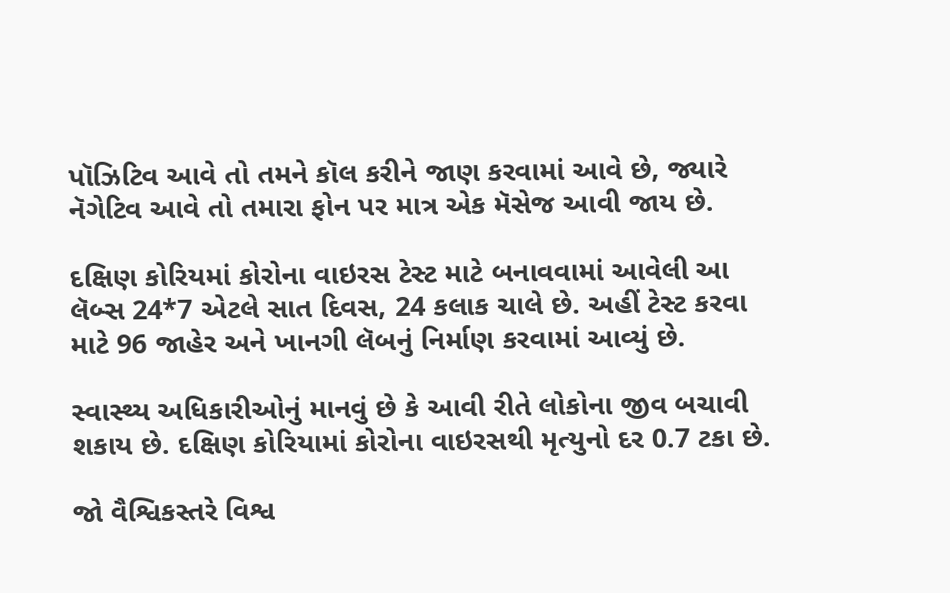પૉઝિટિવ આવે તો તમને કૉલ કરીને જાણ કરવામાં આવે છે, જ્યારે નૅગેટિવ આવે તો તમારા ફોન પર માત્ર એક મૅસેજ આવી જાય છે.

દક્ષિણ કોરિયમાં કોરોના વાઇરસ ટેસ્ટ માટે બનાવવામાં આવેલી આ લૅબ્સ 24*7 એટલે સાત દિવસ, 24 કલાક ચાલે છે. અહીં ટેસ્ટ કરવા માટે 96 જાહેર અને ખાનગી લૅબનું નિર્માણ કરવામાં આવ્યું છે.

સ્વાસ્થ્ય અધિકારીઓનું માનવું છે કે આવી રીતે લોકોના જીવ બચાવી શકાય છે. દક્ષિણ કોરિયામાં કોરોના વાઇરસથી મૃત્યુનો દર 0.7 ટકા છે.

જો વૈશ્વિકસ્તરે વિશ્વ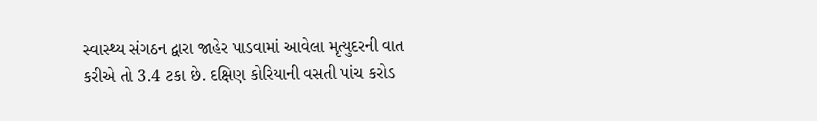સ્વાસ્થ્ય સંગઠન દ્વારા જાહેર પાડવામાં આવેલા મૃત્યુદરની વાત કરીએ તો 3.4 ટકા છે. દક્ષિણ કોરિયાની વસતી પાંચ કરોડ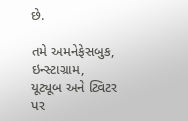છે.

તમે અમનેફેસબુક, ઇન્સ્ટાગ્રામ, યૂટ્યૂબ અને ટ્વિટર પર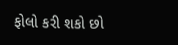ફોલો કરી શકો છો